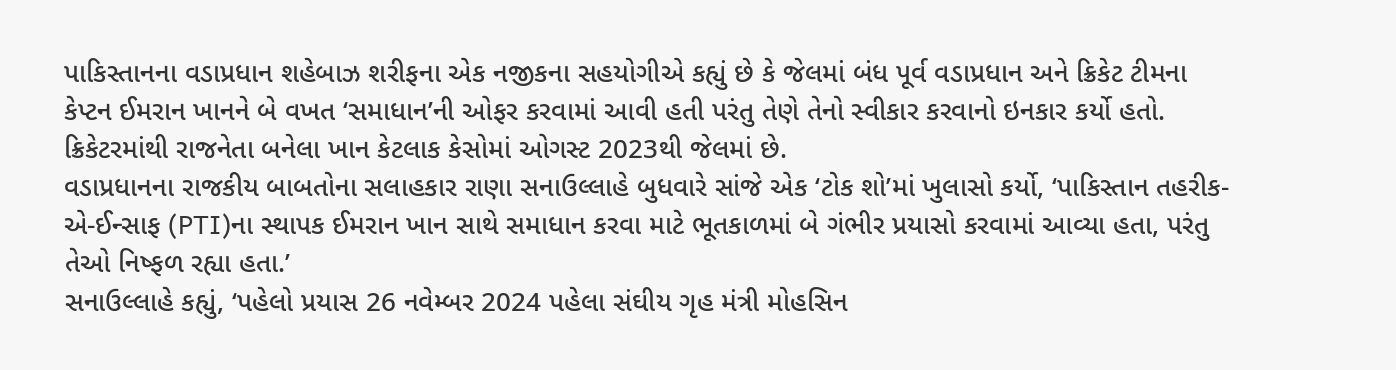પાકિસ્તાનના વડાપ્રધાન શહેબાઝ શરીફના એક નજીકના સહયોગીએ કહ્યું છે કે જેલમાં બંધ પૂર્વ વડાપ્રધાન અને ક્રિકેટ ટીમના કેપ્ટન ઈમરાન ખાનને બે વખત ‘સમાધાન’ની ઓફર કરવામાં આવી હતી પરંતુ તેણે તેનો સ્વીકાર કરવાનો ઇનકાર કર્યો હતો. ક્રિકેટરમાંથી રાજનેતા બનેલા ખાન કેટલાક કેસોમાં ઓગસ્ટ 2023થી જેલમાં છે.
વડાપ્રધાનના રાજકીય બાબતોના સલાહકાર રાણા સનાઉલ્લાહે બુધવારે સાંજે એક ‘ટોક શો’માં ખુલાસો કર્યો, ‘પાકિસ્તાન તહરીક-એ-ઈન્સાફ (PTI)ના સ્થાપક ઈમરાન ખાન સાથે સમાધાન કરવા માટે ભૂતકાળમાં બે ગંભીર પ્રયાસો કરવામાં આવ્યા હતા, પરંતુ તેઓ નિષ્ફળ રહ્યા હતા.’
સનાઉલ્લાહે કહ્યું, ‘પહેલો પ્રયાસ 26 નવેમ્બર 2024 પહેલા સંઘીય ગૃહ મંત્રી મોહસિન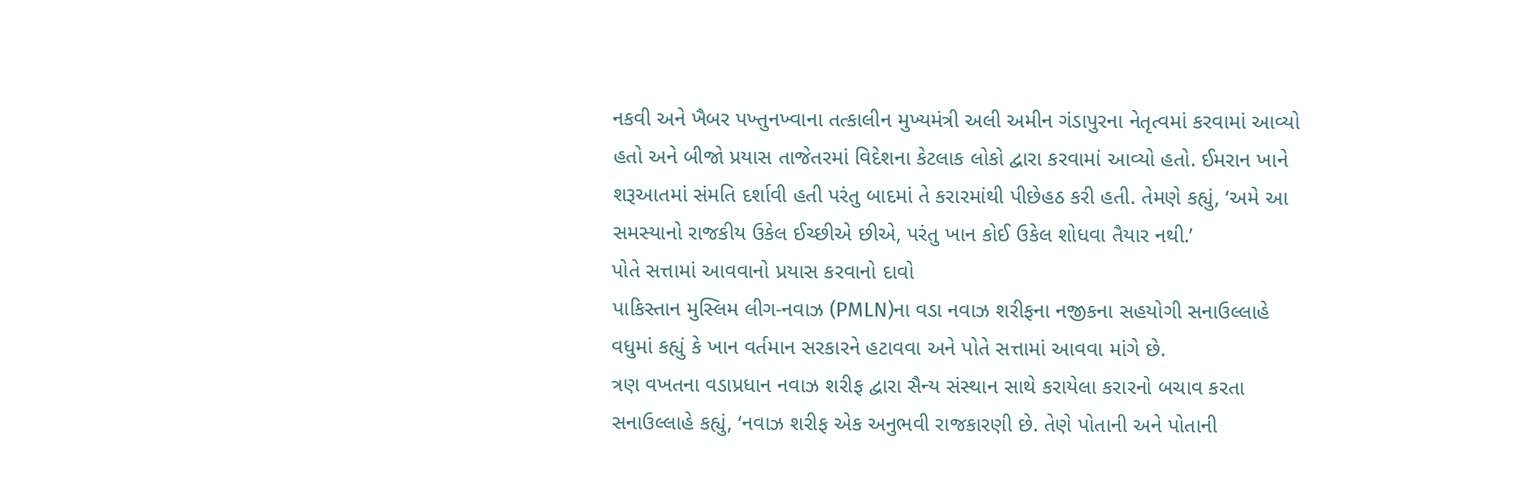નકવી અને ખૈબર પખ્તુનખ્વાના તત્કાલીન મુખ્યમંત્રી અલી અમીન ગંડાપુરના નેતૃત્વમાં કરવામાં આવ્યો હતો અને બીજો પ્રયાસ તાજેતરમાં વિદેશના કેટલાક લોકો દ્વારા કરવામાં આવ્યો હતો. ઈમરાન ખાને શરૂઆતમાં સંમતિ દર્શાવી હતી પરંતુ બાદમાં તે કરારમાંથી પીછેહઠ કરી હતી. તેમણે કહ્યું, ‘અમે આ સમસ્યાનો રાજકીય ઉકેલ ઈચ્છીએ છીએ, પરંતુ ખાન કોઈ ઉકેલ શોધવા તૈયાર નથી.’
પોતે સત્તામાં આવવાનો પ્રયાસ કરવાનો દાવો
પાકિસ્તાન મુસ્લિમ લીગ-નવાઝ (PMLN)ના વડા નવાઝ શરીફના નજીકના સહયોગી સનાઉલ્લાહે વધુમાં કહ્યું કે ખાન વર્તમાન સરકારને હટાવવા અને પોતે સત્તામાં આવવા માંગે છે.
ત્રણ વખતના વડાપ્રધાન નવાઝ શરીફ દ્વારા સૈન્ય સંસ્થાન સાથે કરાયેલા કરારનો બચાવ કરતા સનાઉલ્લાહે કહ્યું, ‘નવાઝ શરીફ એક અનુભવી રાજકારણી છે. તેણે પોતાની અને પોતાની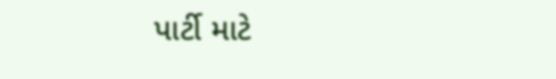પાર્ટી માટે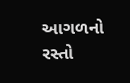આગળનો રસ્તો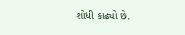શોધી કાઢ્યો છે.